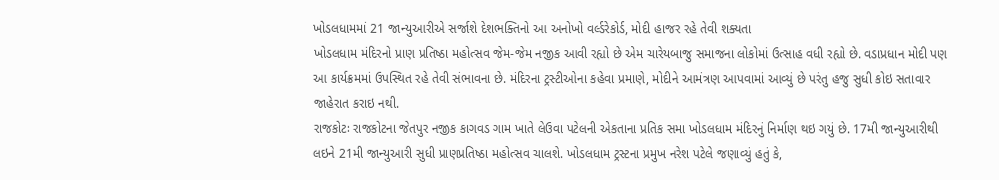ખોડલધામમાં 21 જાન્યુઆરીએ સર્જાશે દેશભક્તિનો આ અનોખો વર્લ્ડરેકોર્ડ, મોદી હાજર રહે તેવી શક્યતા
ખોડલધામ મંદિરનો પ્રાણ પ્રતિષ્ઠા મહોત્સવ જેમ-જેમ નજીક આવી રહ્યો છે એમ ચારેયબાજુ સમાજના લોકોમાં ઉત્સાહ વધી રહ્યો છે. વડાપ્રધાન મોદી પણ આ કાર્યક્રમમાં ઉપસ્થિત રહે તેવી સંભાવના છે. મંદિરના ટ્રસ્ટીઓના કહેવા પ્રમાણે, મોદીને આમંત્રણ આપવામાં આવ્યું છે પરંતુ હજુ સુધી કોઇ સતાવાર જાહેરાત કરાઇ નથી.
રાજકોટઃ રાજકોટના જેતપુર નજીક કાગવડ ગામ ખાતે લેઉવા પટેલની એકતાના પ્રતિક સમા ખોડલધામ મંદિરનું નિર્માણ થઇ ગયું છે. 17મી જાન્યુઆરીથી લઇને 21મી જાન્યુઆરી સુધી પ્રાણપ્રતિષ્ઠા મહોત્સવ ચાલશે. ખોડલધામ ટ્રસ્ટના પ્રમુખ નરેશ પટેલે જણાવ્યું હતું કે,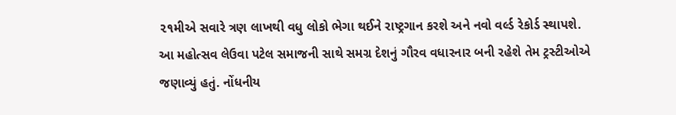૨૧મીએ સવારે ત્રણ લાખથી વધુ લોકો ભેગા થઈને રાષ્ટ્રગાન કરશે અને નવો વર્લ્ડ રેકોર્ડ સ્થાપશે.
આ મહોત્સવ લેઉવા પટેલ સમાજની સાથે સમગ્ર દેશનું ગૌરવ વધારનાર બની રહેશે તેમ ટ્રસ્ટીઓએ જણાવ્યું હતું. નોંધનીય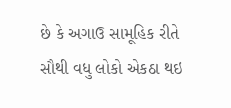છે કે અગાઉ સામૂહિક રીતે સૌથી વધુ લોકો એકઠા થઇ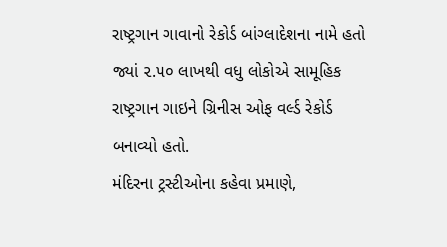રાષ્ટ્રગાન ગાવાનો રેકોર્ડ બાંગ્લાદેશના નામે હતો જ્યાં ૨.૫૦ લાખથી વધુ લોકોએ સામૂહિક રાષ્ટ્રગાન ગાઇને ગ્રિનીસ ઓફ વર્લ્ડ રેકોર્ડ બનાવ્યો હતો.
મંદિરના ટ્રસ્ટીઓના કહેવા પ્રમાણે,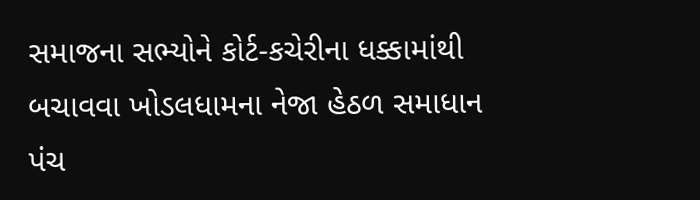સમાજના સભ્યોને કોર્ટ-કચેરીના ધક્કામાંથી બચાવવા ખોડલધામના નેજા હેઠળ સમાધાન પંચ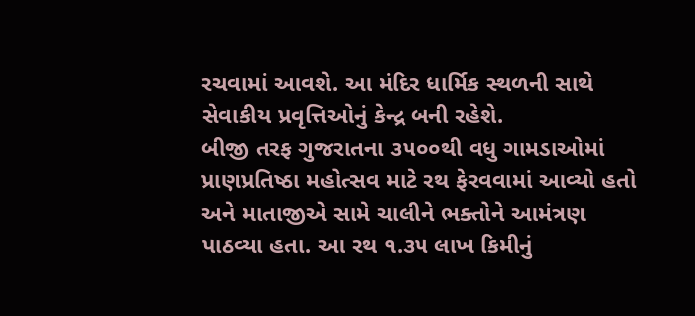રચવામાં આવશે. આ મંદિર ધાર્મિક સ્થળની સાથે સેવાકીય પ્રવૃત્તિઓનું કેન્દ્ર બની રહેશે.
બીજી તરફ ગુજરાતના ૩૫૦૦થી વધુ ગામડાઓમાં પ્રાણપ્રતિષ્ઠા મહોત્સવ માટે રથ ફેરવવામાં આવ્યો હતો અને માતાજીએ સામે ચાલીને ભક્તોને આમંત્રણ પાઠવ્યા હતા. આ રથ ૧.૩૫ લાખ કિમીનું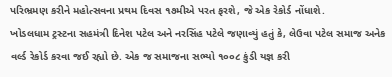પરિભ્રમણ કરીને મહોત્સવના પ્રથમ દિવસ ૧૭મીએ પરત ફરશે, જે એક રેકોર્ડ નોંધાશે.
ખોડલધામ ટ્રસ્ટના સહમંત્રી દિનેશ પટેલ અને નરસિંહ પટેલે જણાવ્યું હતું કે, લેઉવા પટેલ સમાજ અનેક વર્લ્ડ રેકોર્ડ કરવા જઈ રહ્યો છે. એક જ સમાજના સભ્યો ૧૦૦૮ કુંડી યજ્ઞ કરી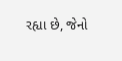રહ્યા છે, જેનો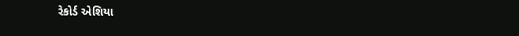રેકોર્ડ એશિયા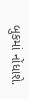બુકમાં નોંધાશે.